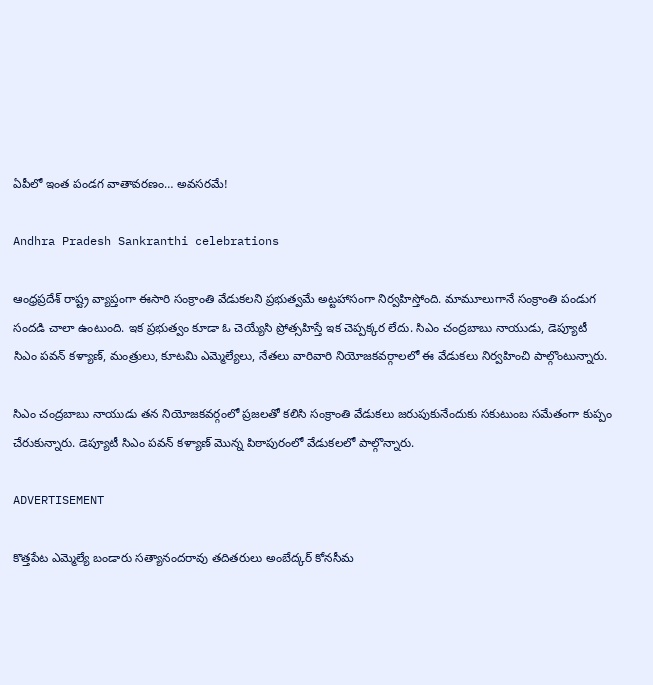ఏపీలో ఇంత పండగ వాతావరణం… అవసరమే!

Andhra Pradesh Sankranthi celebrations

ఆంధ్రప్రదేశ్‌ రాష్ట్ర వ్యాప్తంగా ఈసారి సంక్రాంతి వేడుకలని ప్రభుత్వమే అట్టహాసంగా నిర్వహిస్తోంది. మామూలుగానే సంక్రాంతి పండుగ సందడి చాలా ఉంటుంది. ఇక ప్రభుత్వం కూడా ఓ చెయ్యేసి ప్రోత్సహిస్తే ఇక చెప్పక్కర లేదు. సిఎం చంద్రబాబు నాయుడు, డెప్యూటీ సిఎం పవన్ కళ్యాణ్‌, మంత్రులు, కూటమి ఎమ్మెల్యేలు, నేతలు వారివారి నియోజకవర్గాలలో ఈ వేడుకలు నిర్వహించి పాల్గొంటున్నారు.

సిఎం చంద్రబాబు నాయుడు తన నియోజకవర్గంలో ప్రజలతో కలిసి సంక్రాంతి వేడుకలు జరుపుకునేందుకు సకుటుంబ సమేతంగా కుప్పం చేరుకున్నారు. డెప్యూటీ సిఎం పవన్ కళ్యాణ్‌ మొన్న పిఠాపురంలో వేడుకలలో పాల్గొన్నారు.

ADVERTISEMENT

కొత్తపేట ఎమ్మెల్యే బండారు సత్యానందరావు తదితరులు అంబేద్కర్ కోనసీమ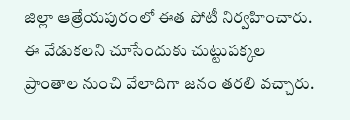జిల్లా ఆత్రేయపురంలో ఈత పోటీ నిర్వహించారు. ఈ వేడుకలని చూసేందుకు చుట్టుపక్కల ప్రాంతాల నుంచి వేలాదిగా జనం తరలి వచ్చారు.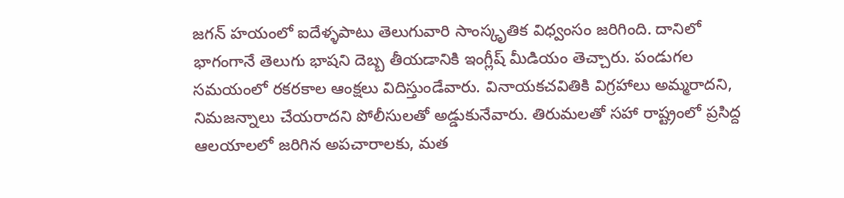జగన్‌ హయంలో ఐదేళ్ళపాటు తెలుగువారి సాంస్కృతిక విధ్వంసం జరిగింది. దానిలో భాగంగానే తెలుగు భాషని దెబ్బ తీయడానికి ఇంగ్లీష్ మీడియం తెచ్చారు. పండుగల సమయంలో రకరకాల ఆంక్షలు విదిస్తుండేవారు. వినాయకచవితికి విగ్రహాలు అమ్మరాదని, నిమజన్నాలు చేయరాదని పోలీసులతో అడ్డుకునేవారు. తిరుమలతో సహా రాష్ట్రంలో ప్రసిద్ద ఆలయాలలో జరిగిన అపచారాలకు, మత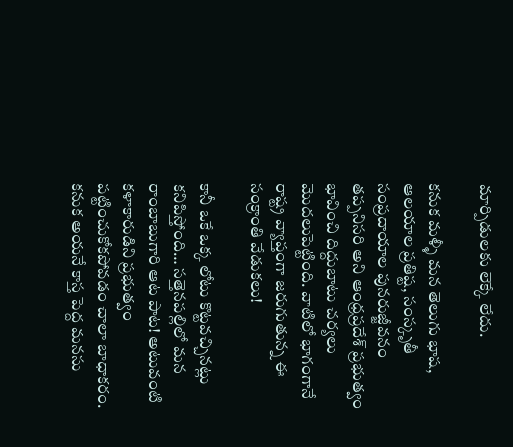మార్పిడులకు లెక్కే లేదు.

కనుక మళ్ళీ మన తెలుగు భాష, ఆలయాల ప్రతిష్ట, సంస్కృతీ సంప్రదాయాల పునరుజ్జీవనం తప్పనిసరి అని ఆంధ్రప్రదేశ్‌ ప్రభుత్వం భావించి దిద్దుబాటు చర్యలు మొదలుపెట్టింది. వాటిలో భాగంగానే రాష్ట్ర వ్యాప్తంగా జరుగుతున్న ఈ సంక్రాంతి వేడుకలు!

కానీ ఒకే ఒక్క లోటు కొట్టవచ్చినట్లు కనిపిస్తోంది… సత్తెనపల్లిలో మన రాంబాబుగారి ఆట పాట! అటువంటి కళాకారుడిని ప్రభుత్వం పట్టించుకోకపోవడం చాలా బాధాకరం. కనుక అయనే కాస్త పెద్ద మనసు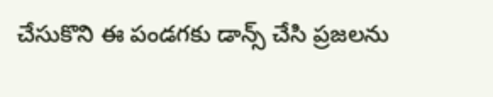చేసుకొని ఈ పండగకు డాన్స్ చేసి ప్రజలను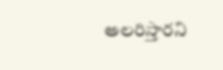అలరిస్తారని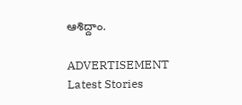ఆశిద్దాం.

ADVERTISEMENT
Latest Stories